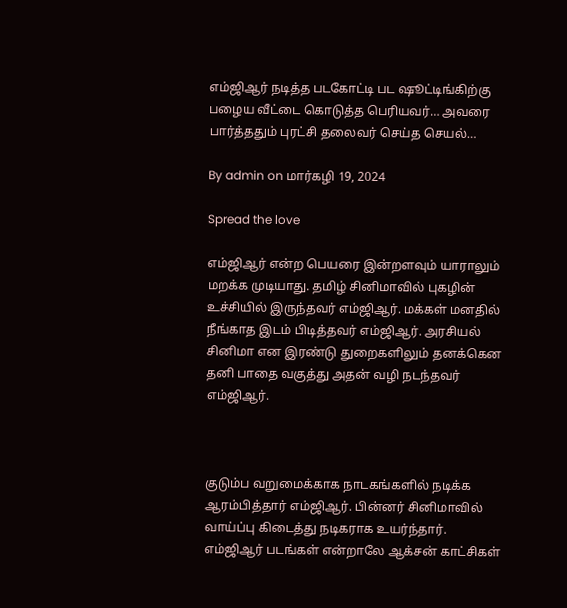எம்ஜிஆர் நடித்த படகோட்டி பட ஷூட்டிங்கிற்கு பழைய வீட்டை கொடுத்த பெரியவர்… அவரை பார்த்ததும் புரட்சி தலைவர் செய்த செயல்…

By admin on மார்கழி 19, 2024

Spread the love

எம்ஜிஆர் என்ற பெயரை இன்றளவும் யாராலும் மறக்க முடியாது. தமிழ் சினிமாவில் புகழின் உச்சியில் இருந்தவர் எம்ஜிஆர். மக்கள் மனதில் நீங்காத இடம் பிடித்தவர் எம்ஜிஆர். அரசியல் சினிமா என இரண்டு துறைகளிலும் தனக்கென தனி பாதை வகுத்து அதன் வழி நடந்தவர் எம்ஜிஆர்.



குடும்ப வறுமைக்காக நாடகங்களில் நடிக்க ஆரம்பித்தார் எம்ஜிஆர். பின்னர் சினிமாவில் வாய்ப்பு கிடைத்து நடிகராக உயர்ந்தார். எம்ஜிஆர் படங்கள் என்றாலே ஆக்சன் காட்சிகள்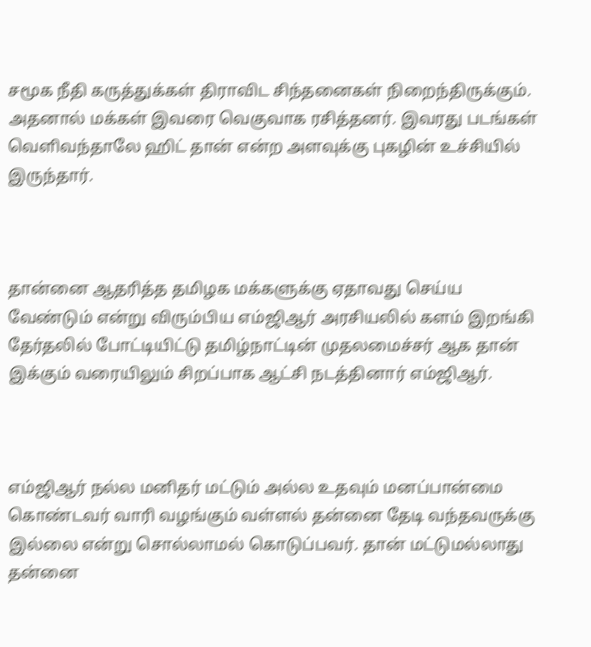சமூக நீதி கருத்துக்கள் திராவிட சிந்தனைகள் நிறைந்திருக்கும். அதனால் மக்கள் இவரை வெகுவாக ரசித்தனர். இவரது படங்கள் வெளிவந்தாலே ஹிட் தான் என்ற அளவுக்கு புகழின் உச்சியில் இருந்தார்.



தான்னை ஆதரித்த தமிழக மக்களுக்கு ஏதாவது செய்ய வேண்டும் என்று விரும்பிய எம்ஜிஆர் அரசியலில் களம் இறங்கி தேர்தலில் போட்டியிட்டு தமிழ்நாட்டின் முதலமைச்சர் ஆக தான் இக்கும் வரையிலும் சிறப்பாக ஆட்சி நடத்தினார் எம்ஜிஆர்.



எம்ஜிஆர் நல்ல மனிதர் மட்டும் அல்ல உதவும் மனப்பான்மை கொண்டவர் வாரி வழங்கும் வள்ளல் தன்னை தேடி வந்தவருக்கு இல்லை என்று சொல்லாமல் கொடுப்பவர். தான் மட்டுமல்லாது தன்னை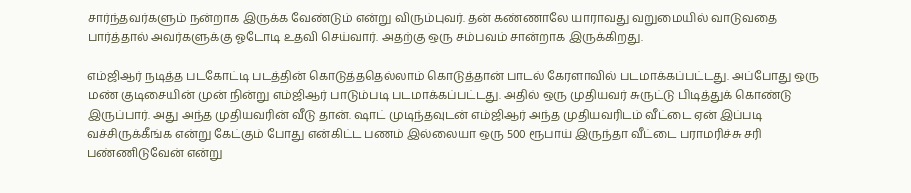சார்ந்தவர்களும் நன்றாக இருக்க வேண்டும் என்று விரும்புவர். தன் கண்ணாலே யாராவது வறுமையில் வாடுவதை பார்த்தால் அவர்களுக்கு ஓடோடி உதவி செய்வார். அதற்கு ஒரு சம்பவம் சான்றாக இருக்கிறது.

எம்ஜிஆர் நடித்த படகோட்டி படத்தின் கொடுத்ததெல்லாம் கொடுத்தான் பாடல் கேரளாவில் படமாக்கப்பட்டது. அப்போது ஒரு மண் குடிசையின் முன் நின்று எம்ஜிஆர் பாடும்படி படமாக்கப்பட்டது. அதில் ஒரு முதியவர் சுருட்டு பிடித்துக் கொண்டு இருப்பார். அது அந்த முதியவரின் வீடு தான். ஷாட் முடிந்தவுடன் எம்ஜிஆர் அந்த முதியவரிடம் வீட்டை ஏன் இப்படி வச்சிருக்கீங்க என்று கேட்கும் போது என்கிட்ட பணம் இல்லையா ஒரு 500 ரூபாய் இருந்தா வீட்டை பராமரிச்சு சரி பண்ணிடுவேன் என்று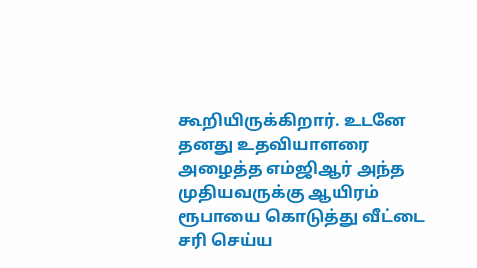கூறியிருக்கிறார். உடனே தனது உதவியாளரை அழைத்த எம்ஜிஆர் அந்த முதியவருக்கு ஆயிரம் ரூபாயை கொடுத்து வீட்டை சரி செய்ய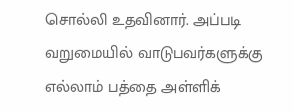சொல்லி உதவினார். அப்படி வறுமையில் வாடுபவர்களுக்கு எல்லாம் பத்தை அள்ளிக்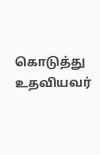கொடுத்து உதவியவர்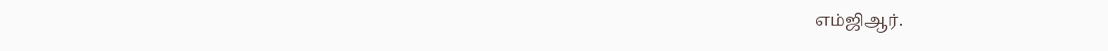எம்ஜிஆர்.